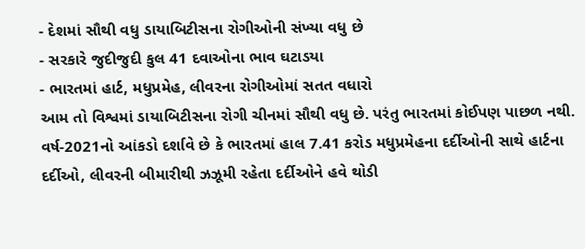- દેશમાં સૌથી વધુ ડાયાબિટીસના રોગીઓની સંખ્યા વધુ છે
- સરકારે જુદીજુદી કુલ 41 દવાઓના ભાવ ઘટાડયા
- ભારતમાં હાર્ટ, મધુપ્રમેહ, લીવરના રોગીઓમાં સતત વધારો
આમ તો વિશ્વમાં ડાયાબિટીસના રોગી ચીનમાં સૌથી વધુ છે. પરંતુ ભારતમાં કોઈપણ પાછળ નથી. વર્ષ-2021નો આંકડો દર્શાવે છે કે ભારતમાં હાલ 7.41 કરોડ મધુપ્રમેહના દર્દીઓની સાથે હાર્ટના દર્દીઓ, લીવરની બીમારીથી ઝઝૂમી રહેતા દર્દીઓને હવે થોડી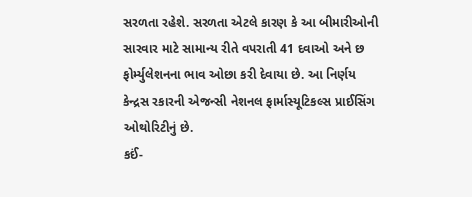સરળતા રહેશે. સરળતા એટલે કારણ કે આ બીમારીઓની સારવાર માટે સામાન્ય રીતે વપરાતી 41 દવાઓ અને છ ફોર્મ્યુલેશનના ભાવ ઓછા કરી દેવાયા છે. આ નિર્ણય કેન્દ્રસ રકારની એજન્સી નેશનલ ફાર્માસ્યૂટિકલ્સ પ્રાઈસિંગ ઓથોરિટીનું છે.
કઈં-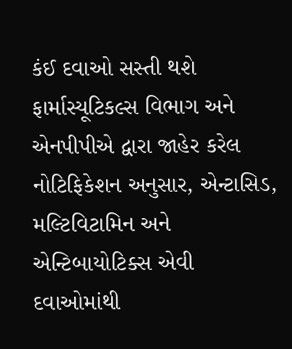કંઈ દવાઓ સસ્તી થશે
ફાર્માસ્યૂટિકલ્સ વિભાગ અને એનપીપીએ દ્વારા જાહેર કરેલ નોટિફિકેશન અનુસાર, એન્ટાસિડ, મલ્ટિવિટામિન અને એન્ટિબાયોટિક્સ એવી દવાઓમાંથી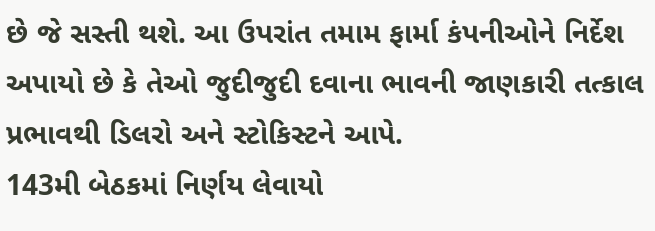છે જે સસ્તી થશે. આ ઉપરાંત તમામ ફાર્મા કંપનીઓને નિર્દેશ અપાયો છે કે તેઓ જુદીજુદી દવાના ભાવની જાણકારી તત્કાલ પ્રભાવથી ડિલરો અને સ્ટોકિસ્ટને આપે.
143મી બેઠકમાં નિર્ણય લેવાયો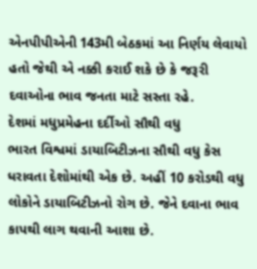એનપીપીએની 143મી બેઠકમાં આ નિર્ણય લેવાયો હતો જેથી એ નક્કી કરાઈ શકે છે કે જરૂરી દવાઓના ભાવ જનતા માટે સસ્તા રહે.
દેશમાં મધુપ્રમેહના દર્દીઓ સૌથી વધુ
ભારત વિશ્વમાં ડાયાબિટીઝના સૌથી વધુ કેસ ધરાવતા દેશોમાંથી એક છે. અહીં 10 કરોડથી વધુ લોકોને ડાયાબિટીઝનો રોગ છે. જેને દવાના ભાવ કાપથી લાગ થવાની આશા છે.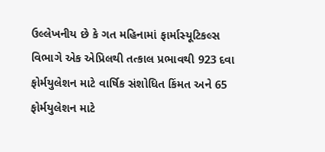ઉલ્લેખનીય છે કે ગત મહિનામાં ફાર્માસ્યૂટિકલ્સ વિભાગે એક એપ્રિલથી તત્કાલ પ્રભાવથી 923 દવા ફોર્મયુલેશન માટે વાર્ષિક સંશોધિત કિંમત અને 65 ફોર્મયુલેશન માટે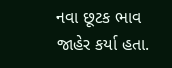નવા છૂટક ભાવ જાહેર કર્યા હતા.